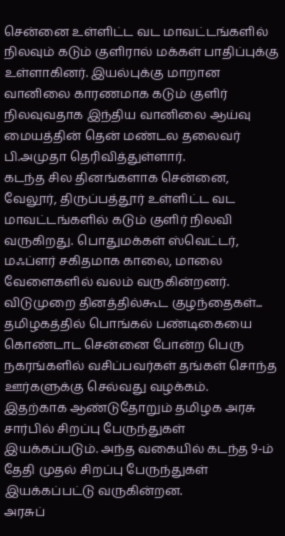சென்னை உள்ளிட்ட வட மாவட்டங்களில் நிலவும் கடும் குளிரால் மக்கள் பாதிப்புக்கு உள்ளாகினர். இயல்புக்கு மாறான வானிலை காரணமாக கடும் குளிர் நிலவுவதாக இந்திய வானிலை ஆய்வு மையத்தின் தென் மண்டல தலைவர் பி.அமுதா தெரிவித்துள்ளார்.
கடந்த சில தினங்களாக சென்னை, வேலூர், திருப்பத்தூர் உள்ளிட்ட வட மாவட்டங்களில் கடும் குளிர் நிலவி வருகிறது. பொதுமக்கள் ஸ்வெட்டர், மஃப்ளர் சகிதமாக காலை, மாலை வேளைகளில் வலம் வருகின்றனர்.
விடுமுறை தினத்தில்கூட குழந்தைகள்...
தமிழகத்தில் பொங்கல் பண்டிகையை கொண்டாட சென்னை போன்ற பெரு நகரங்களில் வசிப்பவர்கள் தங்கள் சொந்த ஊர்களுக்கு செல்வது வழக்கம்.
இதற்காக ஆண்டுதோறும் தமிழக அரசு சார்பில் சிறப்பு பேருந்துகள் இயக்கப்படும். அந்த வகையில் கடந்த 9-ம் தேதி முதல் சிறப்பு பேருந்துகள் இயக்கப்பட்டு வருகின்றன.
அரசுப்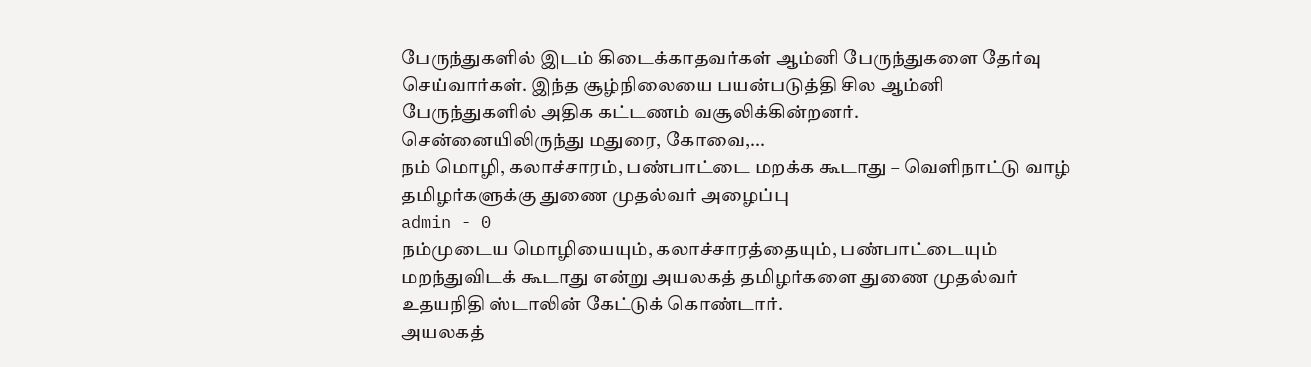பேருந்துகளில் இடம் கிடைக்காதவர்கள் ஆம்னி பேருந்துகளை தேர்வு செய்வார்கள். இந்த சூழ்நிலையை பயன்படுத்தி சில ஆம்னி பேருந்துகளில் அதிக கட்டணம் வசூலிக்கின்றனர்.
சென்னையிலிருந்து மதுரை, கோவை,...
நம் மொழி, கலாச்சாரம், பண்பாட்டை மறக்க கூடாது – வெளிநாட்டு வாழ் தமிழர்களுக்கு துணை முதல்வர் அழைப்பு
admin - 0
நம்முடைய மொழியையும், கலாச்சாரத்தையும், பண்பாட்டையும் மறந்துவிடக் கூடாது என்று அயலகத் தமிழர்களை துணை முதல்வர் உதயநிதி ஸ்டாலின் கேட்டுக் கொண்டார்.
அயலகத்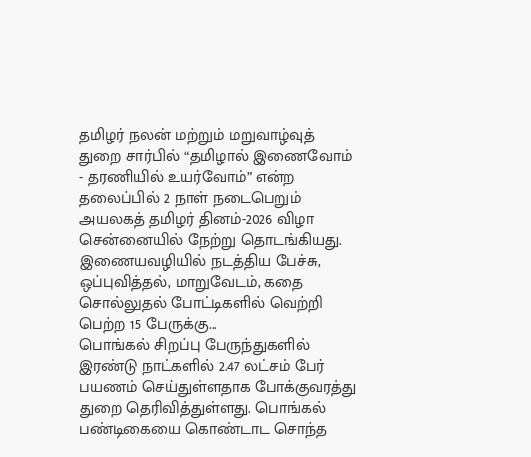தமிழர் நலன் மற்றும் மறுவாழ்வுத் துறை சார்பில் “தமிழால் இணைவோம் - தரணியில் உயர்வோம்” என்ற தலைப்பில் 2 நாள் நடைபெறும் அயலகத் தமிழர் தினம்-2026 விழா சென்னையில் நேற்று தொடங்கியது.
இணையவழியில் நடத்திய பேச்சு, ஒப்புவித்தல், மாறுவேடம், கதை சொல்லுதல் போட்டிகளில் வெற்றி பெற்ற 15 பேருக்கு...
பொங்கல் சிறப்பு பேருந்துகளில் இரண்டு நாட்களில் 2.47 லட்சம் பேர் பயணம் செய்துள்ளதாக போக்குவரத்து துறை தெரிவித்துள்ளது. பொங்கல் பண்டிகையை கொண்டாட சொந்த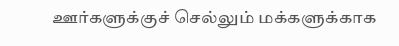ஊர்களுக்குச் செல்லும் மக்களுக்காக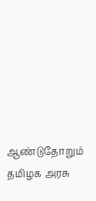ஆண்டுதோறும் தமிழக அரசு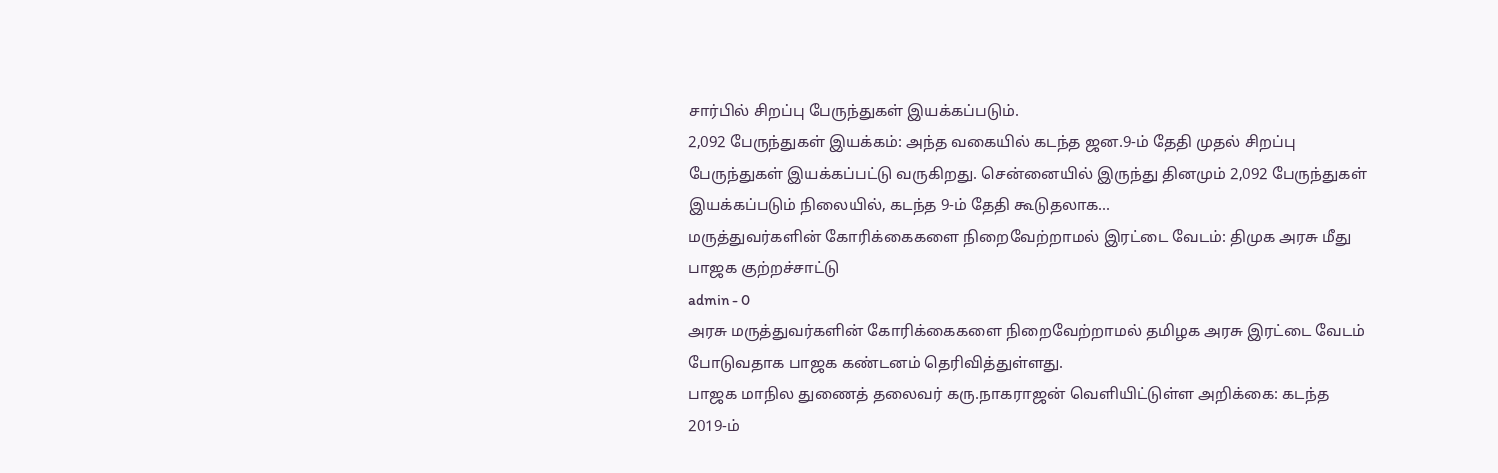சார்பில் சிறப்பு பேருந்துகள் இயக்கப்படும்.
2,092 பேருந்துகள் இயக்கம்: அந்த வகையில் கடந்த ஜன.9-ம் தேதி முதல் சிறப்பு பேருந்துகள் இயக்கப்பட்டு வருகிறது. சென்னையில் இருந்து தினமும் 2,092 பேருந்துகள் இயக்கப்படும் நிலையில், கடந்த 9-ம் தேதி கூடுதலாக...
மருத்துவர்களின் கோரிக்கைகளை நிறைவேற்றாமல் இரட்டை வேடம்: திமுக அரசு மீது பாஜக குற்றச்சாட்டு
admin - 0
அரசு மருத்துவர்களின் கோரிக்கைகளை நிறைவேற்றாமல் தமிழக அரசு இரட்டை வேடம் போடுவதாக பாஜக கண்டனம் தெரிவித்துள்ளது.
பாஜக மாநில துணைத் தலைவர் கரு.நாகராஜன் வெளியிட்டுள்ள அறிக்கை: கடந்த 2019-ம்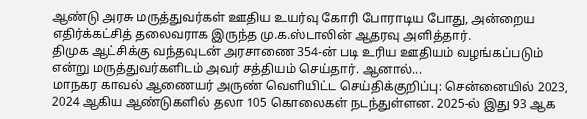ஆண்டு அரசு மருத்துவர்கள் ஊதிய உயர்வு கோரி போராடிய போது, அன்றைய எதிர்க்கட்சித் தலைவராக இருந்த மு.க.ஸ்டாலின் ஆதரவு அளித்தார்.
திமுக ஆட்சிக்கு வந்தவுடன் அரசாணை 354-ன் படி உரிய ஊதியம் வழங்கப்படும் என்று மருத்துவர்களிடம் அவர் சத்தியம் செய்தார். ஆனால்...
மாநகர காவல் ஆணையர் அருண் வெளியிட்ட செய்திக்குறிப்பு: சென்னையில் 2023, 2024 ஆகிய ஆண்டுகளில் தலா 105 கொலைகள் நடந்துள்ளன. 2025-ல் இது 93 ஆக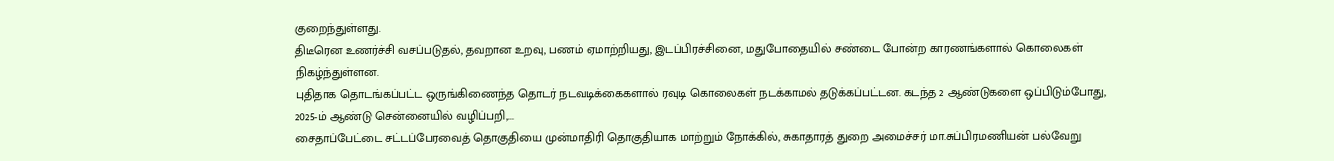குறைந்துள்ளது.
திடீரென உணர்ச்சி வசப்படுதல், தவறான உறவு, பணம் ஏமாற்றியது, இடப்பிரச்சினை, மதுபோதையில் சண்டை போன்ற காரணங்களால் கொலைகள் நிகழ்ந்துள்ளன.
புதிதாக தொடங்கப்பட்ட ஒருங்கிணைந்த தொடர் நடவடிக்கைகளால் ரவுடி கொலைகள் நடக்காமல் தடுக்கப்பட்டன. கடந்த 2 ஆண்டுகளை ஒப்பிடும்போது, 2025-ம் ஆண்டு சென்னையில் வழிப்பறி,...
சைதாப்பேட்டை சட்டப்பேரவைத் தொகுதியை முன்மாதிரி தொகுதியாக மாற்றும் நோக்கில், சுகாதாரத் துறை அமைச்சர் மா.சுப்பிரமணியன் பல்வேறு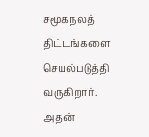சமூகநலத் திட்டங்களை செயல்படுத்தி வருகிறார்.
அதன்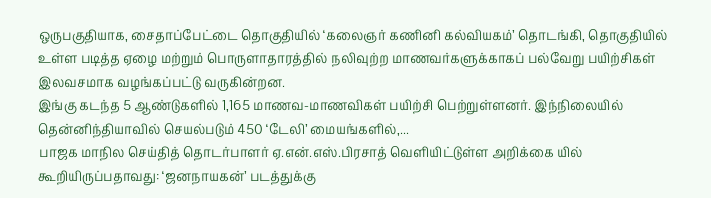ஒருபகுதியாக, சைதாப்பேட்டை தொகுதியில் ‘கலைஞர் கணினி கல்வியகம்’ தொடங்கி, தொகுதியில் உள்ள படித்த ஏழை மற்றும் பொருளாதாரத்தில் நலிவுற்ற மாணவர்களுக்காகப் பல்வேறு பயிற்சிகள் இலவசமாக வழங்கப்பட்டு வருகின்றன.
இங்கு கடந்த 5 ஆண்டுகளில் 1,165 மாணவ-மாணவிகள் பயிற்சி பெற்றுள்ளனர். இந்நிலையில் தென்னிந்தியாவில் செயல்படும் 450 ‘டேலி’ மையங்களில்,...
பாஜக மாநில செய்தித் தொடர்பாளர் ஏ.என்.எஸ்.பிரசாத் வெளியிட்டுள்ள அறிக்கை யில் கூறியிருப்பதாவது: ‘ஜனநாயகன்’ படத்துக்கு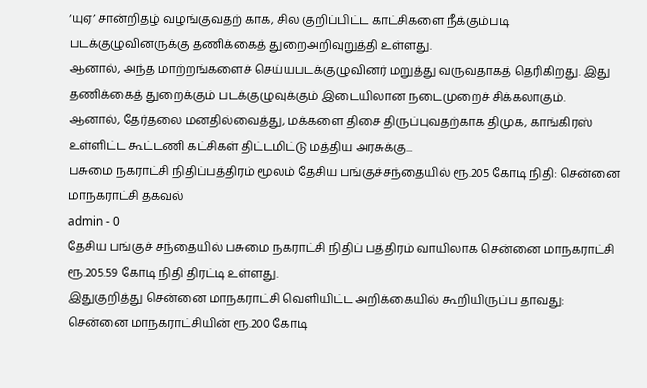‘யுஏ’ சான்றிதழ் வழங்குவதற் காக, சில குறிப்பிட்ட காட்சிகளை நீக்கும்படி படக்குழுவினருக்கு தணிக்கைத் துறைஅறிவுறுத்தி உள்ளது.
ஆனால், அந்த மாற்றங்களைச் செய்யபடக்குழுவினர் மறுத்து வருவதாகத் தெரிகிறது. இது தணிக்கைத் துறைக்கும் படக்குழுவுக்கும் இடையிலான நடைமுறைச் சிக்கலாகும்.
ஆனால், தேர்தலை மனதில்வைத்து, மக்களை திசை திருப்புவதற்காக திமுக, காங்கிரஸ் உள்ளிட்ட கூட்டணி கட்சிகள் திட்டமிட்டு மத்திய அரசுக்கு...
பசுமை நகராட்சி நிதிப்பத்திரம் மூலம் தேசிய பங்குச்சந்தையில் ரூ.205 கோடி நிதி: சென்னை மாநகராட்சி தகவல்
admin - 0
தேசிய பங்குச் சந்தையில் பசுமை நகராட்சி நிதிப் பத்திரம் வாயிலாக சென்னை மாநகராட்சி ரூ.205.59 கோடி நிதி திரட்டி உள்ளது.
இதுகுறித்து சென்னை மாநகராட்சி வெளியிட்ட அறிக்கையில் கூறியிருப்ப தாவது: சென்னை மாநகராட்சியின் ரூ.200 கோடி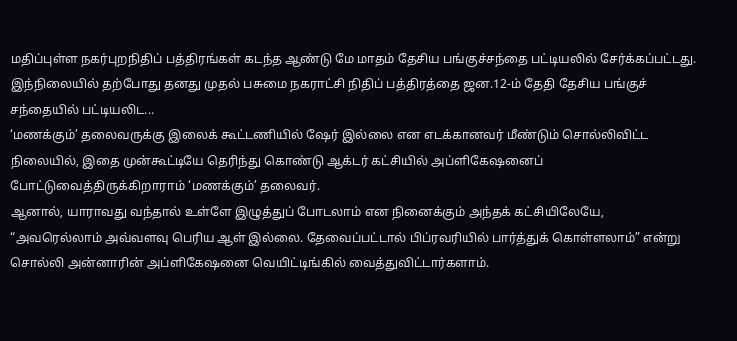மதிப்புள்ள நகர்புறநிதிப் பத்திரங்கள் கடந்த ஆண்டு மே மாதம் தேசிய பங்குச்சந்தை பட்டியலில் சேர்க்கப்பட்டது.
இந்நிலையில் தற்போது தனது முதல் பசுமை நகராட்சி நிதிப் பத்திரத்தை ஜன.12-ம் தேதி தேசிய பங்குச் சந்தையில் பட்டியலிட...
‘மணக்கும்’ தலைவருக்கு இலைக் கூட்டணியில் ஷேர் இல்லை என எடக்கானவர் மீண்டும் சொல்லிவிட்ட நிலையில், இதை முன்கூட்டியே தெரிந்து கொண்டு ஆக்டர் கட்சியில் அப்ளிகேஷனைப் போட்டுவைத்திருக்கிறாராம் ‘மணக்கும்’ தலைவர்.
ஆனால், யாராவது வந்தால் உள்ளே இழுத்துப் போடலாம் என நினைக்கும் அந்தக் கட்சியிலேயே, “அவரெல்லாம் அவ்வளவு பெரிய ஆள் இல்லை. தேவைப்பட்டால் பிப்ரவரியில் பார்த்துக் கொள்ளலாம்” என்று சொல்லி அன்னாரின் அப்ளிகேஷனை வெயிட்டிங்கில் வைத்துவிட்டார்களாம்.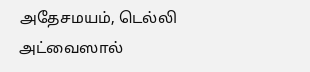அதேசமயம், டெல்லி அட்வைஸால்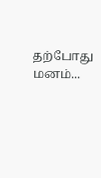தற்போது மனம்...